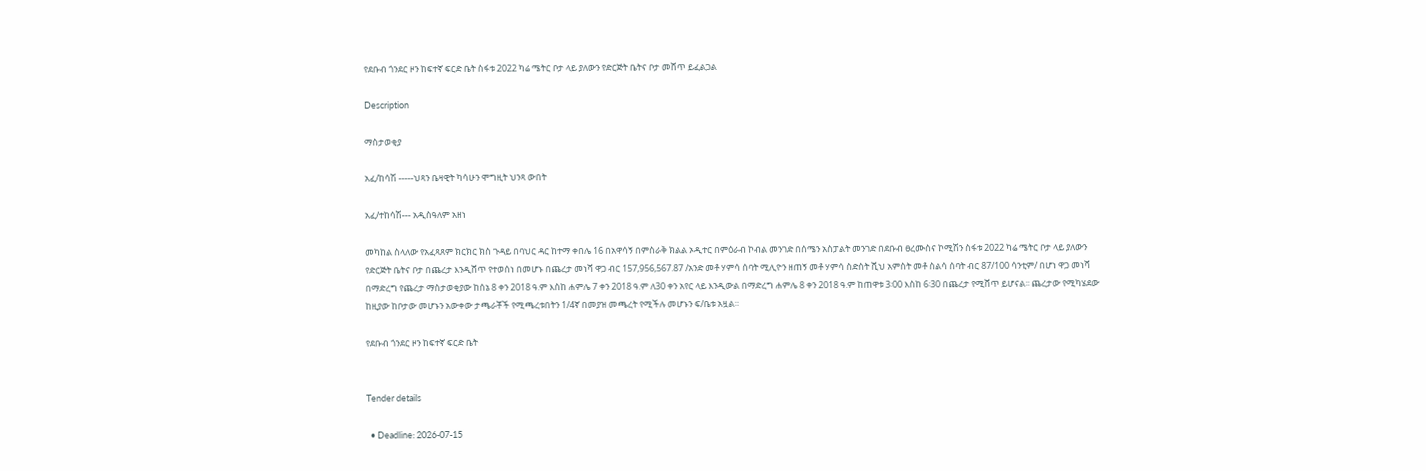የደቡብ ጎንደር ዞን ከፍተኛ ፍርድ ቤት ስፋቱ 2022 ካሬ ሜትር ቦታ ላይ ያለውን የድርጅት ቤትና ቦታ መሸጥ ይፈልጋል

Description

ማስታወቂያ

አፈ/ከሳሽ -----ህጻን ቤዛዊት ካሳሁን ሞግዚት ህንጻ ውበት

አፈ/ተከሳሽ--- አዲስዓለም አዘነ

መካከል ስላለው የአፈጻጸም ክርክር ክስ ጉዳይ በባህር ዳር ከተማ ቀበሌ 16 በአዋሳኝ በምስራቅ ክልል ኦዲተር በምዕራብ ኮብል መንገድ በሰሜን አስፓልት መንገድ በደቡብ ፀረሙስና ኮሚሽን ስፋቱ 2022 ካሬ ሜትር ቦታ ላይ ያለውን የድርጅት ቤትና ቦታ በጨረታ እንዲሸጥ የተወሰነ በመሆኑ በጨረታ መነሻ ዋጋ ብር 157,956,567.87 /አንድ መቶ ሃምሳ ሰባት ሚሊዮን ዘጠኝ መቶ ሃምሳ ስድስት ሺህ አምስት መቶ ስልሳ ሰባት ብር 87/100 ሳንቲም/ በሆነ ዋጋ መነሻ በማድረግ የጨረታ ማስታወቂያው ከሰኔ 8 ቀን 2018 ዓ.ም እስከ ሐምሌ 7 ቀን 2018 ዓ.ም ለ30 ቀን አየር ላይ እንዲውል በማድረግ ሐምሌ 8 ቀን 2018 ዓ.ም ከጠዋቱ 3፡00 እስከ 6፡30 በጨረታ የሚሸጥ ይሆናል፡፡ ጨረታው የሚካሄደው ከዚያው ከቦታው መሆኑን አውቀው ታጫራቾች የሚጫረቱበትን 1/4ኛ በመያዝ መጫረት የሚችሉ መሆኑን ፍ/ቤቱ አዟል።

የደቡብ ጎንደር ዞን ከፍተኛ ፍርድ ቤት


Tender details

  • Deadline: 2026-07-15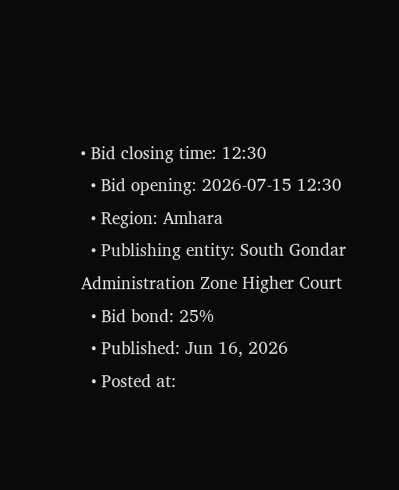• Bid closing time: 12:30
  • Bid opening: 2026-07-15 12:30
  • Region: Amhara
  • Publishing entity: South Gondar Administration Zone Higher Court
  • Bid bond: 25%
  • Published: Jun 16, 2026
  • Posted at: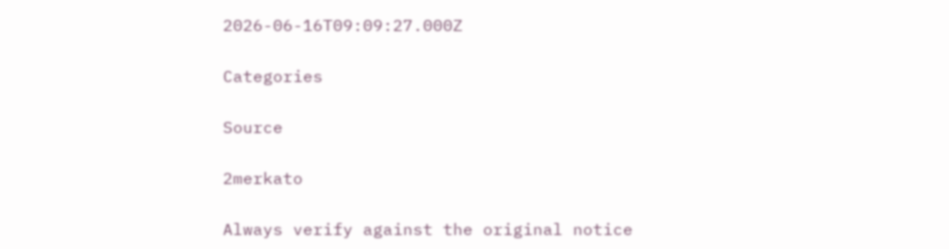2026-06-16T09:09:27.000Z

Categories

Source

2merkato

Always verify against the original notice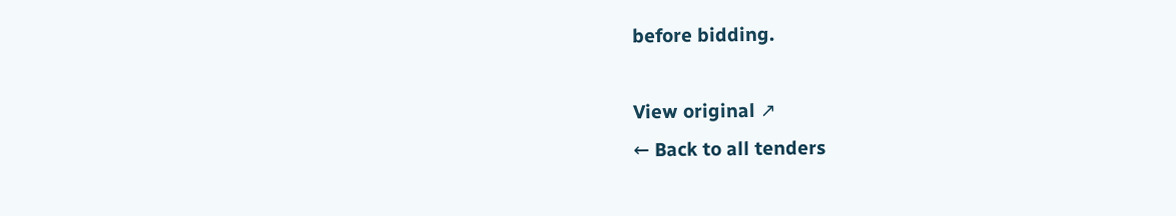before bidding.

View original ↗
← Back to all tenders